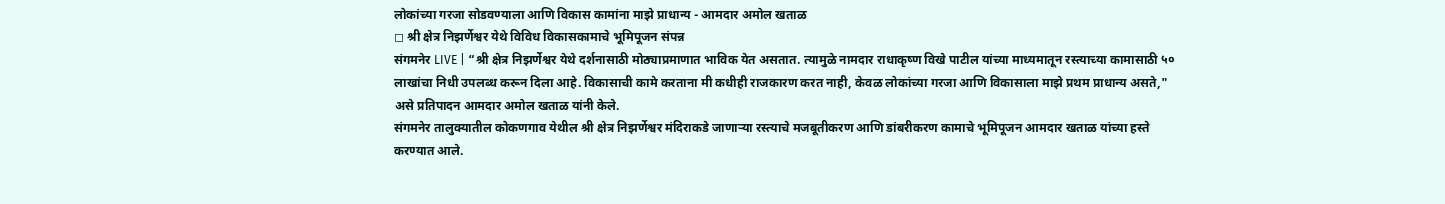लोकांच्या गरजा सोडवण्याला आणि विकास कामांना माझे प्राधान्य - आमदार अमोल खताळ
◻ श्री क्षेत्र निझर्णेश्वर येथे विविध विकासकामाचे भूमिपूजन संपन्न
संगमनेर LIVE | “श्री क्षेत्र निझर्णेश्वर येथे दर्शनासाठी मोठ्याप्रमाणात भाविक येत असतात. त्यामुळे नामदार राधाकृष्ण विखे पाटील यांच्या माध्यमातून रस्त्याच्या कामासाठी ५० लाखांचा निधी उपलब्ध करून दिला आहे. विकासाची कामे करताना मी कधीही राजकारण करत नाही, केवळ लोकांच्या गरजा आणि विकासाला माझे प्रथम प्राधान्य असते," असे प्रतिपादन आमदार अमोल खताळ यांनी केले.
संगमनेर तालुक्यातील कोकणगाव येथील श्री क्षेत्र निझर्णेश्वर मंदिराकडे जाणाऱ्या रस्त्याचे मजबूतीकरण आणि डांबरीकरण कामाचे भूमिपूजन आमदार खताळ यांच्या हस्ते करण्यात आले.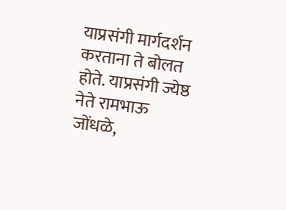याप्रसंगी मार्गदर्शन करताना ते बोलत होते. याप्रसंगी ज्येष्ठ नेते रामभाऊ जोंधळे,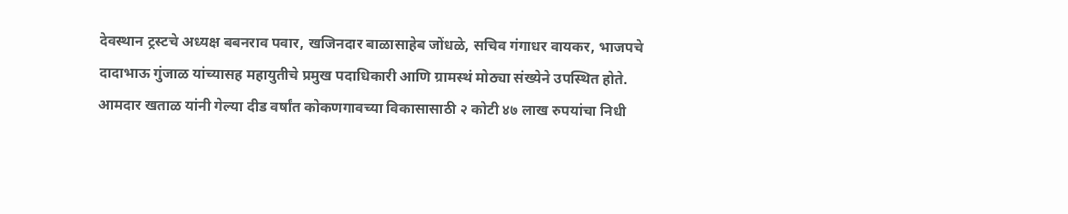देवस्थान ट्रस्टचे अध्यक्ष बबनराव पवार, खजिनदार बाळासाहेब जोंधळे, सचिव गंगाधर वायकर, भाजपचे दादाभाऊ गुंजाळ यांच्यासह महायुतीचे प्रमुख पदाधिकारी आणि ग्रामस्थं मोठ्या संख्येने उपस्थित होते.
आमदार खताळ यांनी गेल्या दीड वर्षांत कोकणगावच्या विकासासाठी २ कोटी ४७ लाख रुपयांचा निधी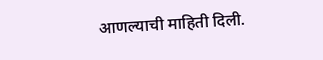आणल्याची माहिती दिली.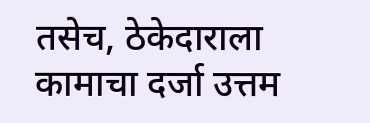तसेच, ठेकेदाराला कामाचा दर्जा उत्तम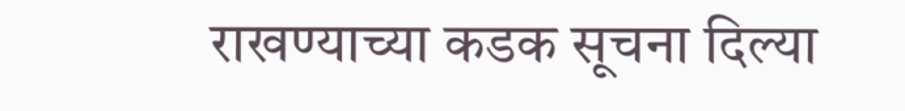राखण्याच्या कडक सूचना दिल्या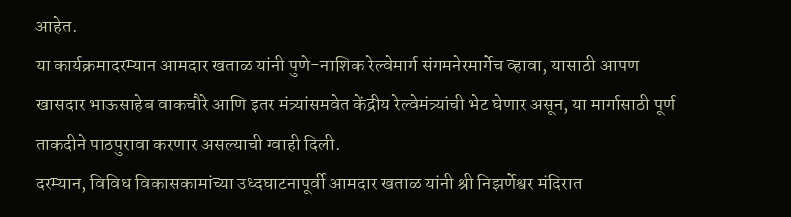आहेत.
या कार्यक्रमादरम्यान आमदार खताळ यांनी पुणे-नाशिक रेल्वेमार्ग संगमनेरमार्गेच व्हावा, यासाठी आपण खासदार भाऊसाहेब वाकचौरे आणि इतर मंत्र्यांसमवेत केंद्रीय रेल्वेमंत्र्यांची भेट घेणार असून, या मार्गासाठी पूर्ण ताकदीने पाठपुरावा करणार असल्याची ग्वाही दिली.
दरम्यान, विविध विकासकामांच्या उध्दघाटनापूर्वी आमदार खताळ यांनी श्री निझर्णेश्वर मंदिरात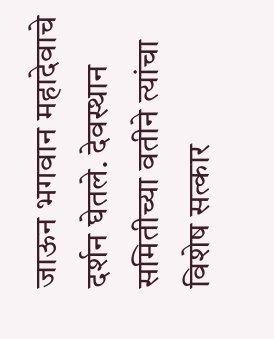जाऊन भगवान महादेवाचे दर्शन घेतले. देवस्थान समितीच्या वतीने त्यांचा विशेष सत्कार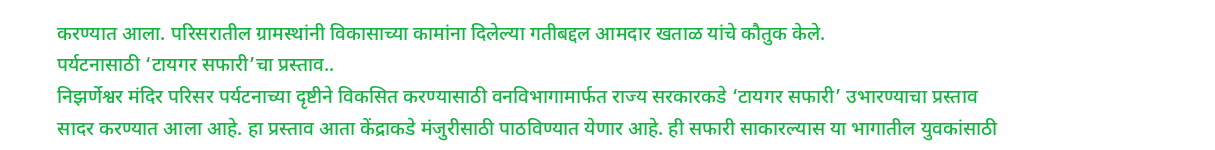करण्यात आला. परिसरातील ग्रामस्थांनी विकासाच्या कामांना दिलेल्या गतीबद्दल आमदार खताळ यांचे कौतुक केले.
पर्यटनासाठी ‘टायगर सफारी’चा प्रस्ताव..
निझर्णेश्वर मंदिर परिसर पर्यटनाच्या दृष्टीने विकसित करण्यासाठी वनविभागामार्फत राज्य सरकारकडे ‘टायगर सफारी’ उभारण्याचा प्रस्ताव सादर करण्यात आला आहे. हा प्रस्ताव आता केंद्राकडे मंजुरीसाठी पाठविण्यात येणार आहे. ही सफारी साकारल्यास या भागातील युवकांसाठी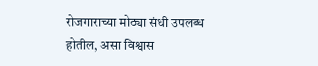रोजगाराच्या मोठ्या संधी उपलब्ध होतील, असा विश्वास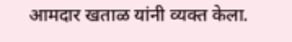आमदार खताळ यांनी व्यक्त केला.